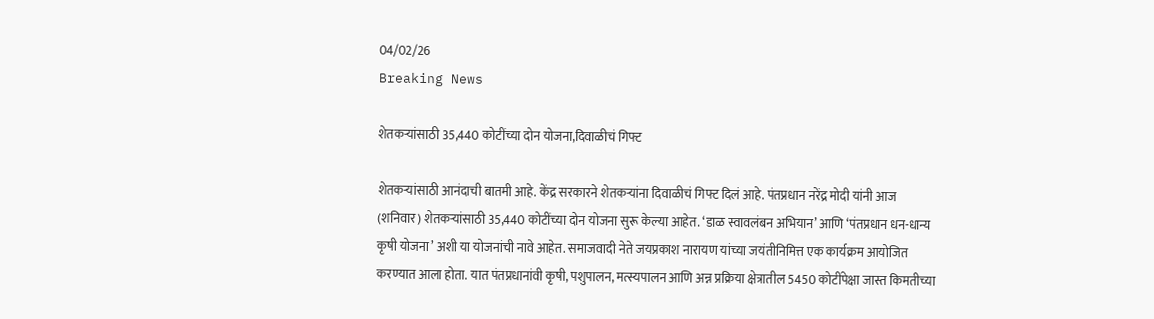04/02/26
Breaking News

शेतकऱ्यांसाठी 35,440 कोटींच्या दोन योजना,दिवाळीचं गिफ्ट

शेतकऱ्यांसाठी आनंदाची बातमी आहे. केंद्र सरकारने शेतकऱ्यांना दिवाळीचं गिफ्ट दिलं आहे. पंतप्रधान नरेंद्र मोदी यांनी आज (शनिवार) शेतकऱ्यांसाठी 35,440 कोटींच्या दोन योजना सुरू केल्या आहेत. ‘डाळ स्वावलंबन अभियान’ आणि ‘पंतप्रधान धन-धान्य कृषी योजना’ अशी या योजनांची नावे आहेत. समाजवादी नेते जयप्रकाश नारायण यांच्या जयंतीनिमित्त एक कार्यक्रम आयोजित करण्यात आला होता. यात पंतप्रधानांवी कृषी, पशुपालन, मत्स्यपालन आणि अन्न प्रक्रिया क्षेत्रातील 5450 कोटींपेक्षा जास्त किमतीच्या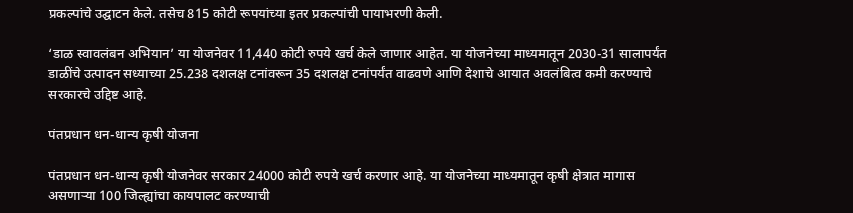प्रकल्पांचे उद्घाटन केले. तसेच 815 कोटी रूपयांच्या इतर प्रकल्पांची पायाभरणी केली.

‘डाळ स्वावलंबन अभियान’ या योजनेवर 11,440 कोटी रुपये खर्च केले जाणार आहेत. या योजनेच्या माध्यमातून 2030-31 सालापर्यंत डाळींचे उत्पादन सध्याच्या 25.238 दशलक्ष टनांवरून 35 दशलक्ष टनांपर्यंत वाढवणे आणि देशाचे आयात अवलंबित्व कमी करण्याचे सरकारचे उद्दिष्ट आहे.

पंतप्रधान धन-धान्य कृषी योजना

पंतप्रधान धन-धान्य कृषी योजनेवर सरकार 24000 कोटी रुपये खर्च करणार आहे. या योजनेच्या माध्यमातून कृषी क्षेत्रात मागास असणाऱ्या 100 जिल्ह्यांचा कायपालट करण्याची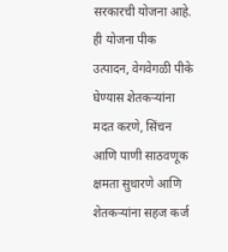सरकारची योजना आहे. ही योजना पीक उत्पादन, वेगवेगळी पीके घेण्यास शेतकऱ्यांना मदत करणे, सिंचन आणि पाणी साठवणूक क्षमता सुधारणे आणि शेतकऱ्यांना सहज कर्ज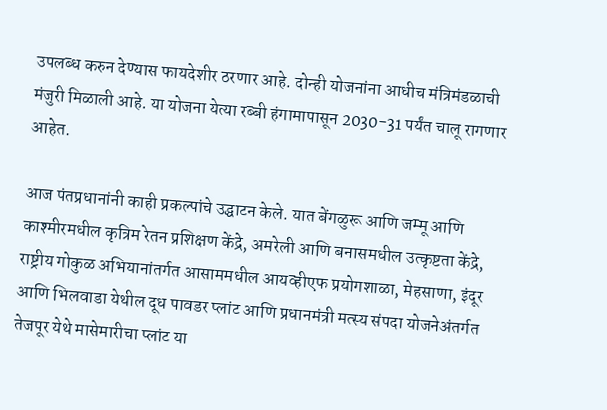उपलब्ध करुन देण्यास फायदेशीर ठरणार आहे. दोन्ही योजनांना आधीच मंत्रिमंडळाची मंजुरी मिळाली आहे. या योजना येत्या रब्बी हंगामापासून 2030-31 पर्यंत चालू रागणार आहेत.

आज पंतप्रधानांनी काही प्रकल्पांचे उद्घाटन केले. यात बेंगळुरू आणि जम्मू आणि काश्मीरमधील कृत्रिम रेतन प्रशिक्षण केंद्रे, अमरेली आणि बनासमधील उत्कृष्टता केंद्रे, राष्ट्रीय गोकुळ अभियानांतर्गत आसाममधील आयव्हीएफ प्रयोगशाळा, मेहसाणा, इंदूर आणि भिलवाडा येथील दूध पावडर प्लांट आणि प्रधानमंत्री मत्स्य संपदा योजनेअंतर्गत तेजपूर येथे मासेमारीचा प्लांट या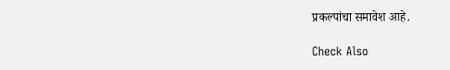प्रकल्पांचा समावेश आहे.

Check Also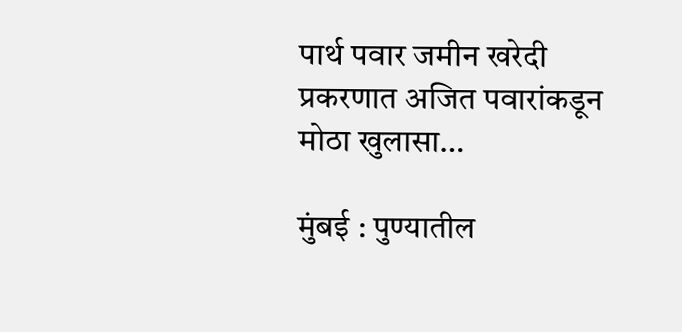पार्थ पवार जमीन खरेदी प्रकरणात अजित पवारांकडून मोठा खुलासा…

मुंबई : पुण्यातील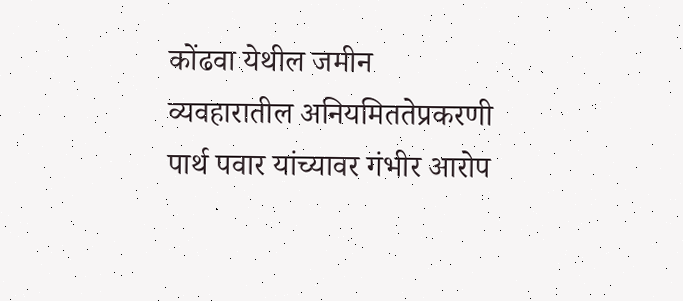कोंढवा येथील जमीन व्यवहारातील अनियमिततेप्रकरणी पार्थ पवार यांच्यावर गंभीर आरोप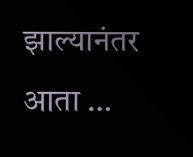झाल्यानंतर आता …